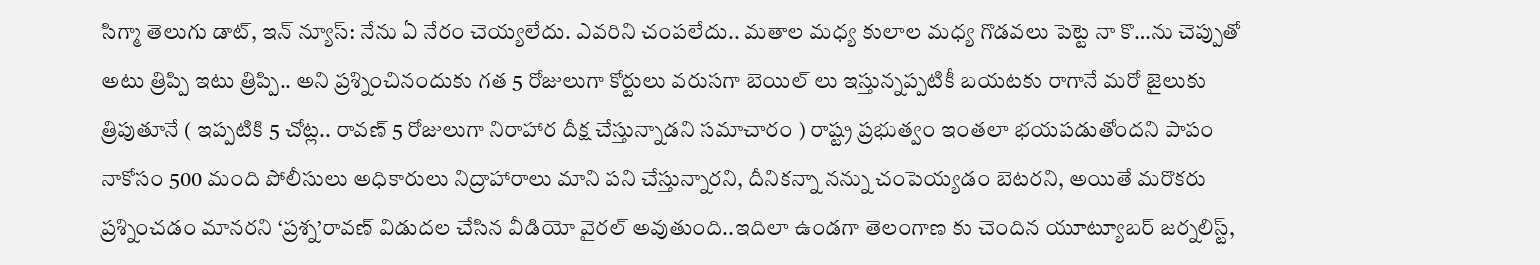సిగ్మా తెలుగు డాట్, ఇన్ న్యూస్: నేను ఏ నేరం చెయ్యలేదు. ఎవరిని చంపలేదు.. మతాల మధ్య కులాల మధ్య గొడవలు పెట్టె నా కొ…ను చెప్పుతో అటు త్రిప్పి ఇటు త్రిప్పి.. అని ప్రశ్నించినందుకు గత 5 రోజులుగా కోర్టులు వరుసగా బెయిల్ లు ఇస్తున్నప్పటికీ బయటకు రాగానే మరో జైలుకు త్రిపుతూనే ( ఇప్పటికి 5 చోట్ల.. రావణ్ 5 రోజులుగా నిరాహార దీక్ష చేస్తున్నాడని సమాచారం ) రాష్ట్ర ప్రభుత్వం ఇంతలా భయపడుతోందని పాపం నాకోసం 500 మంది పోలీసులు అధికారులు నిద్రాహారాలు మాని పని చేస్తున్నారని, దీనికన్నా నన్ను చంపెయ్యడం బెటరని, అయితే మరొకరు ప్రశ్నించడం మానరని ‘ప్రశ్న’రావణ్‌ విడుదల చేసిన వీడియో వైరల్ అవుతుంది..ఇదిలా ఉండగా తెలంగాణ కు చెందిన యూట్యూబర్‌ జర్నలిస్ట్,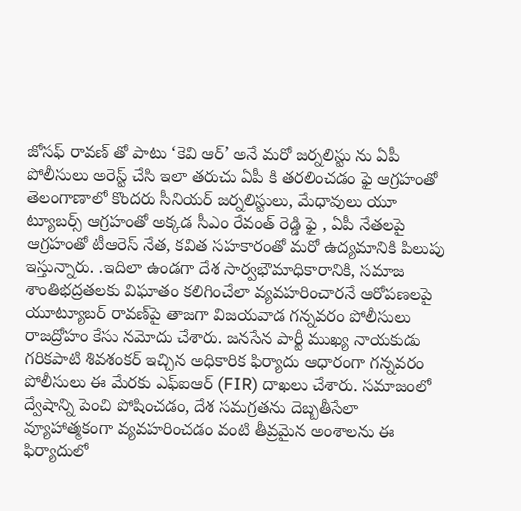జోసఫ్ రావణ్‌ తో పాటు ‘కెవి ఆర్’ అనే మరో జర్నలిస్టు ను ఏపీ పోలీసులు అరెస్ట్ చేసి ఇలా తరుచు ఏపీ కి తరలించడం ఫై ఆగ్రహంతో తెలంగాణాలో కొందరు సీనియర్ జర్నలిస్టులు, మేధావులు యూ ట్యూబర్స్ ఆగ్రహంతో అక్కడ సీఎం రేవంత్ రెడ్డి ఫై , ఏపీ నేతలపై ఆగ్రహంతో టీఆరెస్ నేత, కవిత సహకారంతో మరో ఉద్యమానికి పిలుపు ఇస్తున్నారు. .ఇదిలా ఉండగా దేశ సార్వభౌమాధికారానికి, సమాజ శాంతిభద్రతలకు విఘాతం కలిగించేలా వ్యవహరించారనే ఆరోపణలపై యూట్యూబర్‌ రావణ్‌పై తాజగా విజయవాడ గన్నవరం పోలీసులు రాజద్రోహం కేసు నమోదు చేశారు. జనసేన పార్టీ ముఖ్య నాయకుడు గరికపాటి శివశంకర్ ఇచ్చిన అధికారిక ఫిర్యాదు ఆధారంగా గన్నవరం పోలీసులు ఈ మేరకు ఎఫ్ఐఆర్ (FIR) దాఖలు చేశారు. సమాజంలో ద్వేషాన్ని పెంచి పోషించడం, దేశ సమగ్రతను దెబ్బతీసేలా వ్యూహాత్మకంగా వ్యవహరించడం వంటి తీవ్రమైన అంశాలను ఈ ఫిర్యాదులో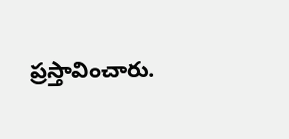ప్రస్తావించారు.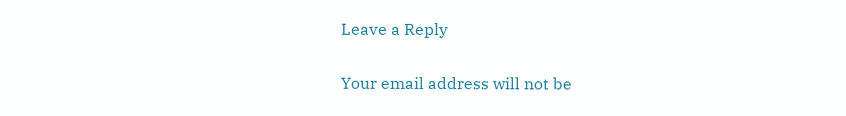Leave a Reply

Your email address will not be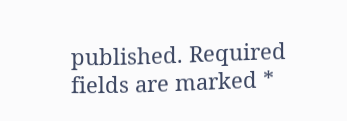published. Required fields are marked *